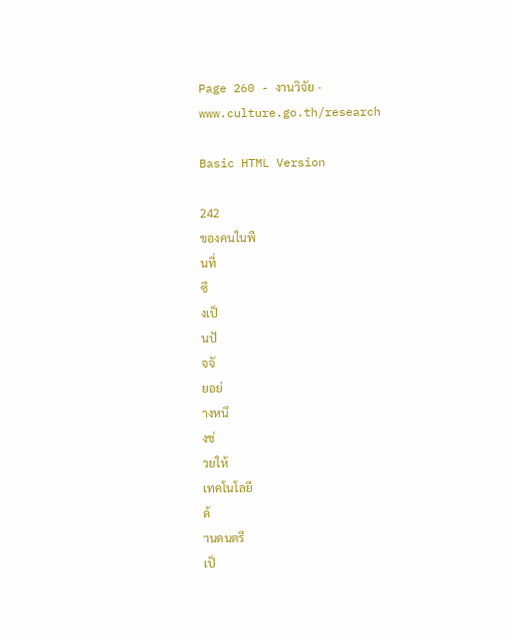Page 260 - งานวิจัย - www.culture.go.th/research

Basic HTML Version

242
ของคนในพื
นที่
ซึ
งเป็
นปั
จจั
ยอย่
างหนึ
งช่
วยให้
เทคโนโลยี
ด้
านดนตรี
เป็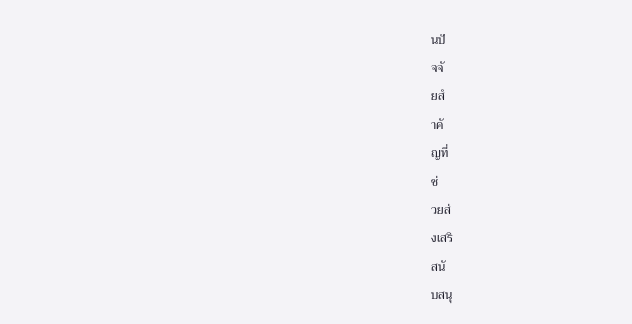นปั
จจั
ยสํ
าคั
ญที่
ช่
วยส่
งเสริ
สนั
บสนุ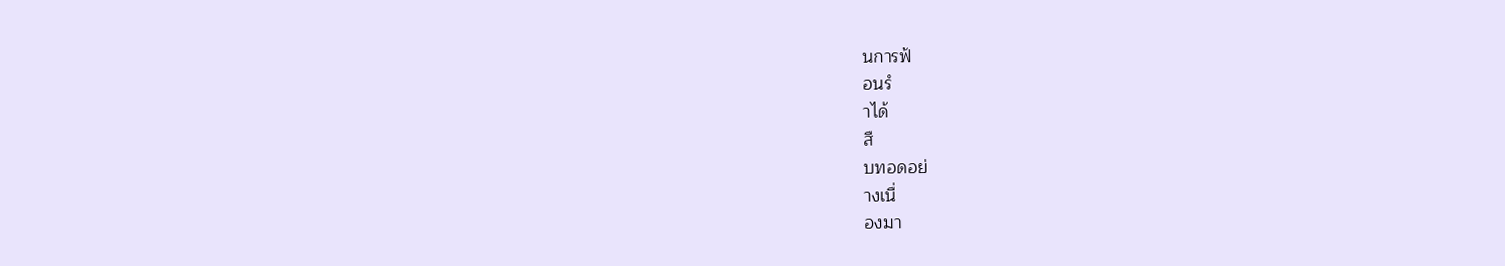นการฟ้
อนรํ
าได้
สื
บทอดอย่
างเนื่
องมา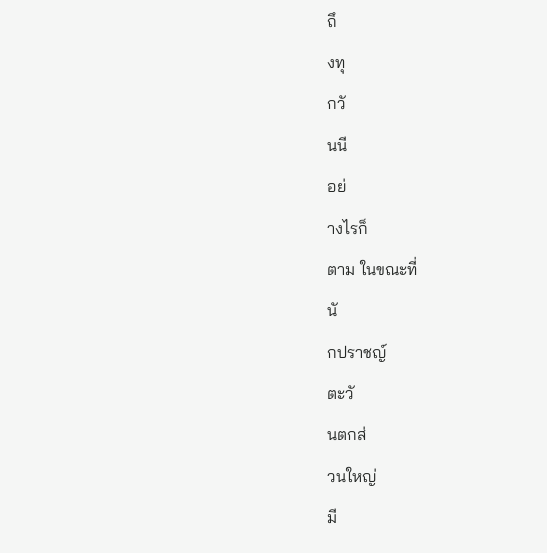ถึ
งทุ
กวั
นนี
อย่
างไรก็
ตาม ในขณะที่
นั
กปราชญ์
ตะวั
นตกส่
วนใหญ่
มี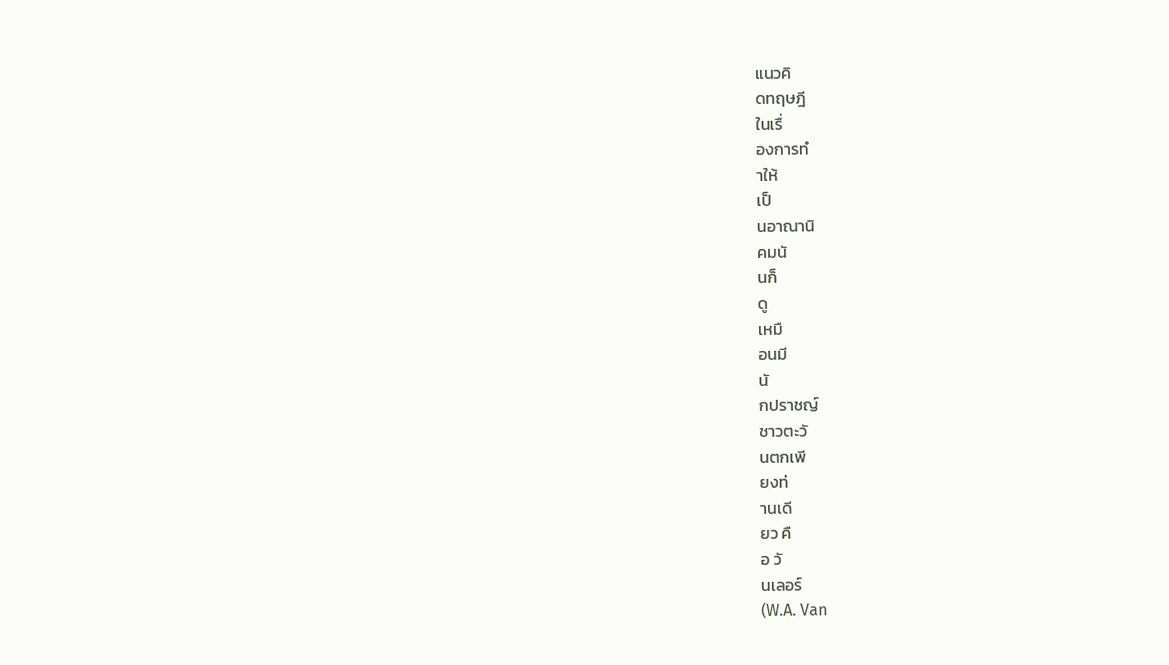แนวคิ
ดทฤษฎี
ในเรื่
องการทํ
าให้
เป็
นอาณานิ
คมนั
นก็
ดู
เหมื
อนมี
นั
กปราชญ์
ชาวตะวั
นตกเพี
ยงท่
านเดี
ยว คื
อ วั
นเลอร์
(W.A. Van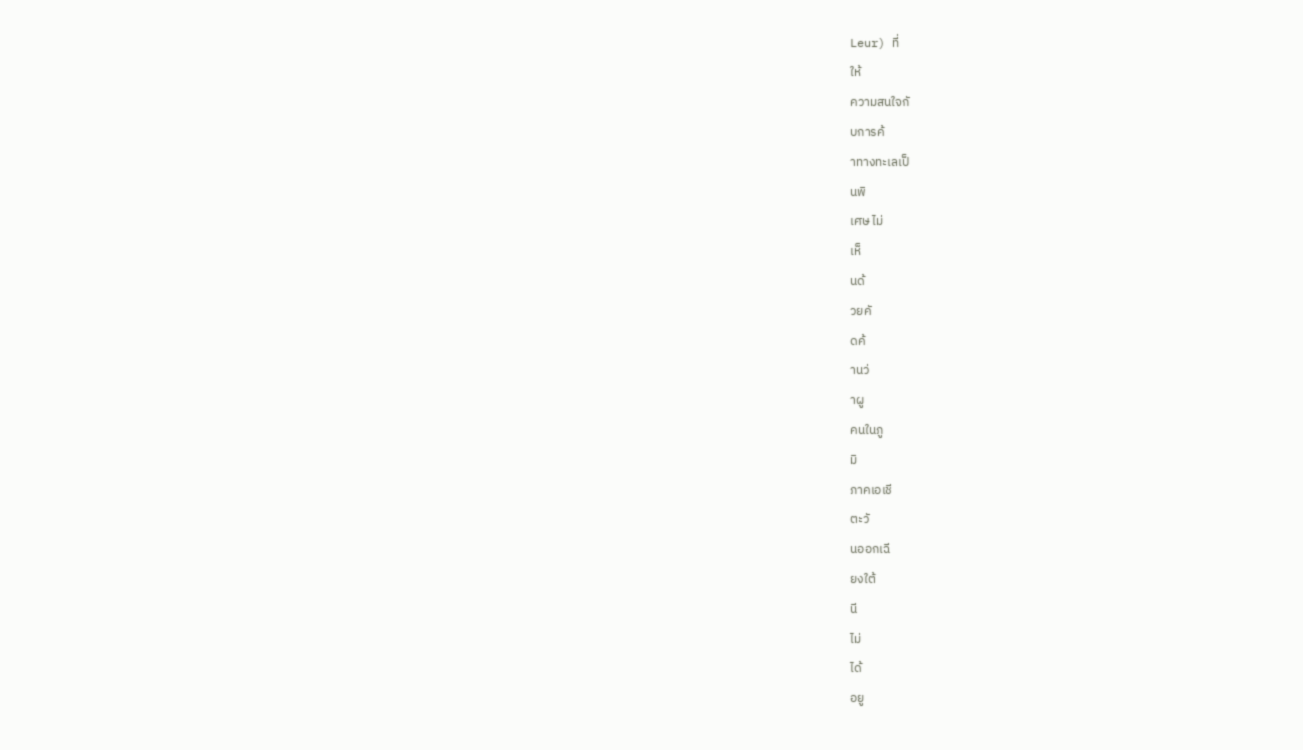Leur) ที่
ให้
ความสนใจกั
บการค้
าทางทะเลเป็
นพิ
เศษ ไม่
เห็
นด้
วยคั
ดค้
านว่
าผู
คนในภู
มิ
ภาคเอเชี
ตะวั
นออกเฉี
ยงใต้
นี
ไม่
ได้
อยู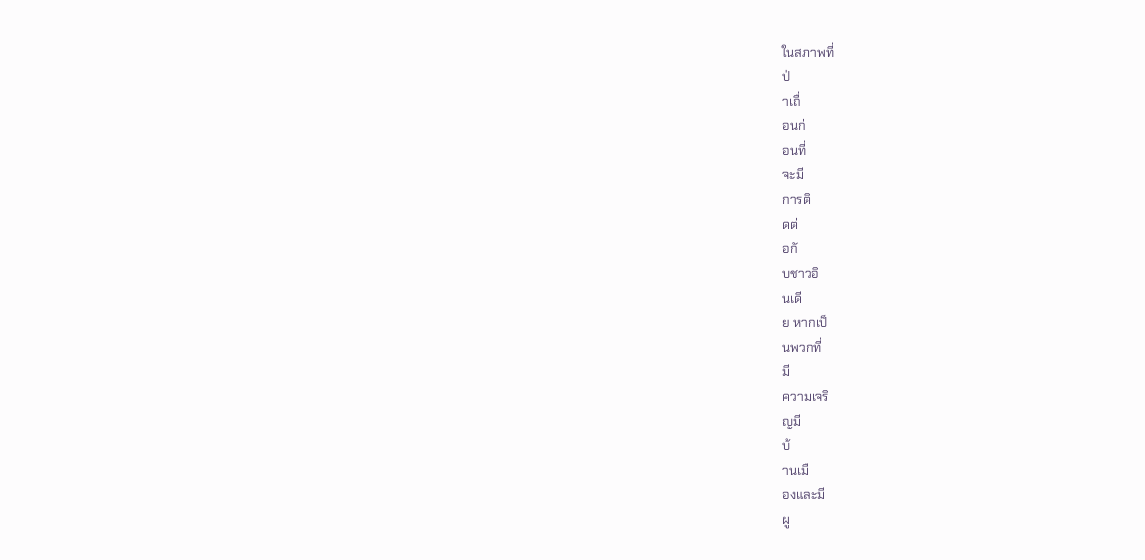ในสภาพที่
ป่
าเถื่
อนก่
อนที่
จะมี
การติ
ดต่
อกั
บชาวอิ
นเดี
ย หากเป็
นพวกที่
มี
ความเจริ
ญมี
บ้
านเมื
องและมี
ผู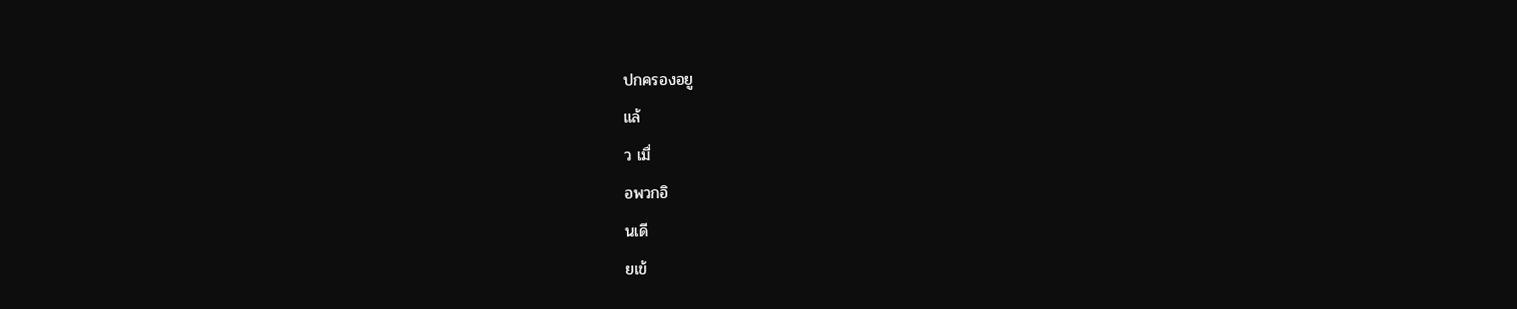ปกครองอยู
แล้
ว เมื่
อพวกอิ
นเดี
ยเข้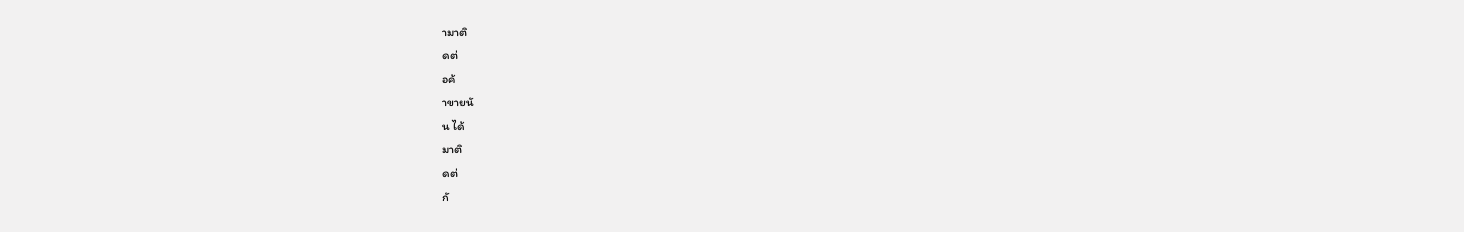ามาติ
ดต่
อค้
าขายนั
น ได้
มาติ
ดต่
กั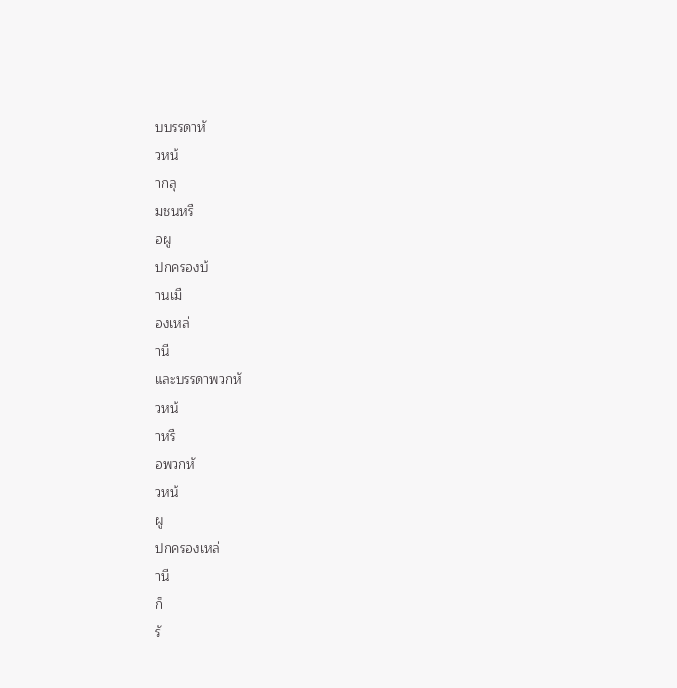บบรรดาหั
วหน้
ากลุ
มชนหรื
อผู
ปกครองบ้
านเมื
องเหล่
านี
และบรรดาพวกหั
วหน้
าหรื
อพวกหั
วหน้
ผู
ปกครองเหล่
านี
ก็
รั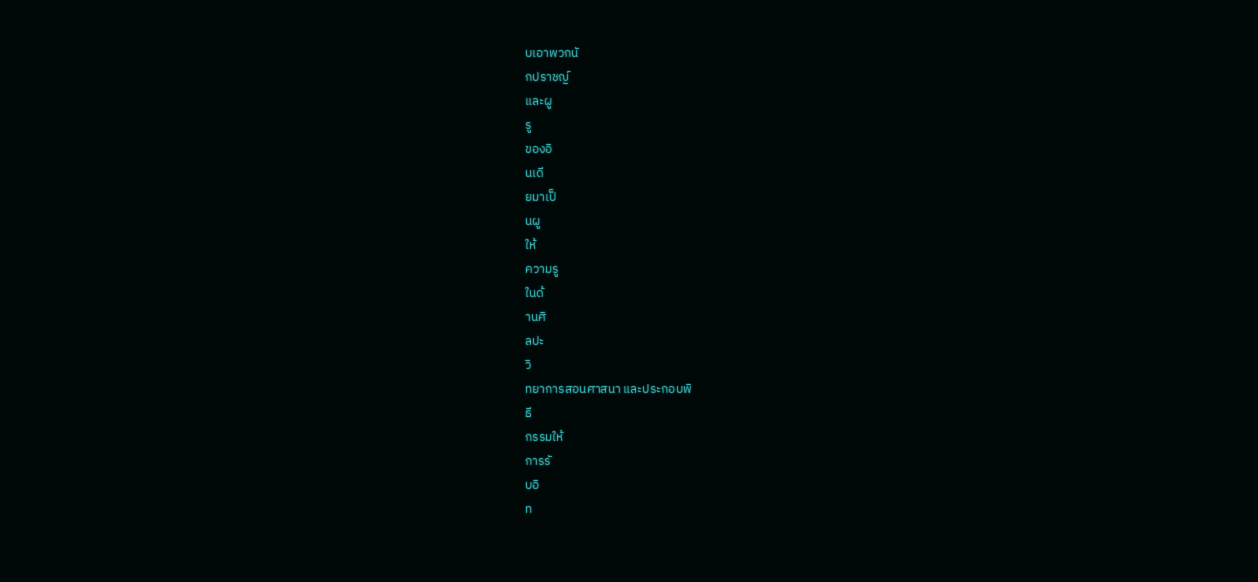บเอาพวกนั
กปราชญ์
และผู
รู
ของอิ
นเดี
ยมาเป็
นผู
ให้
ความรู
ในด้
านศิ
ลปะ
วิ
ทยาการสอนศาสนา และประกอบพิ
ธี
กรรมให้
การรั
บอิ
ท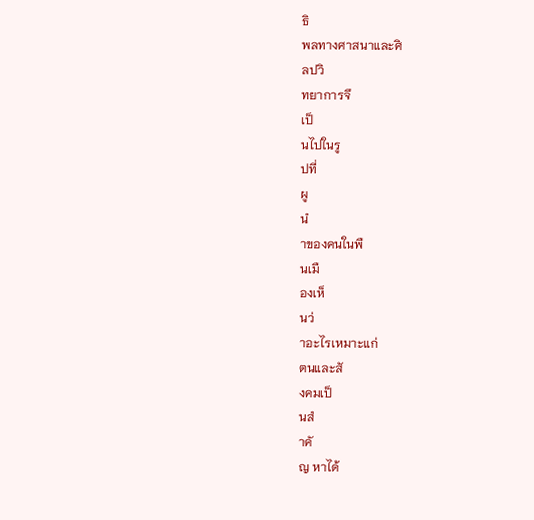ธิ
พลทางศาสนาและศิ
ลปวิ
ทยาการจึ
เป็
นไปในรู
ปที่
ผู
นํ
าของคนในพื
นเมื
องเห็
นว่
าอะไรเหมาะแก่
ตนและสั
งคมเป็
นสํ
าคั
ญ หาได้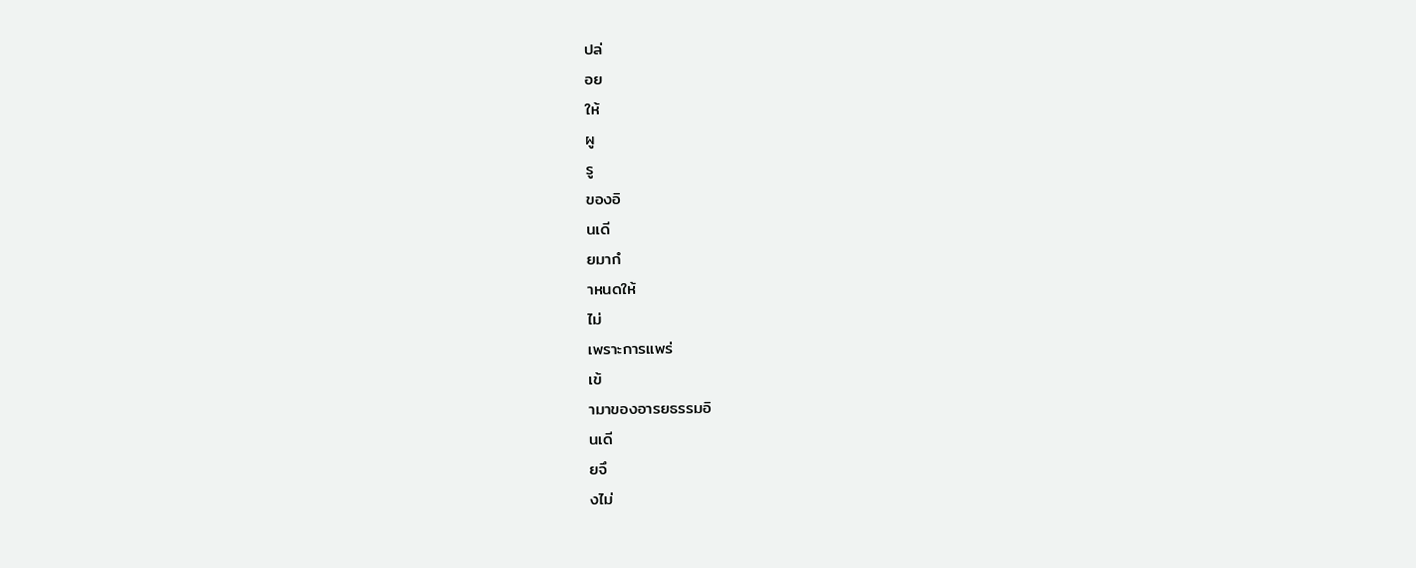ปล่
อย
ให้
ผู
รู
ของอิ
นเดี
ยมากํ
าหนดให้
ไม่
เพราะการแพร่
เข้
ามาของอารยธรรมอิ
นเดี
ยจึ
งไม่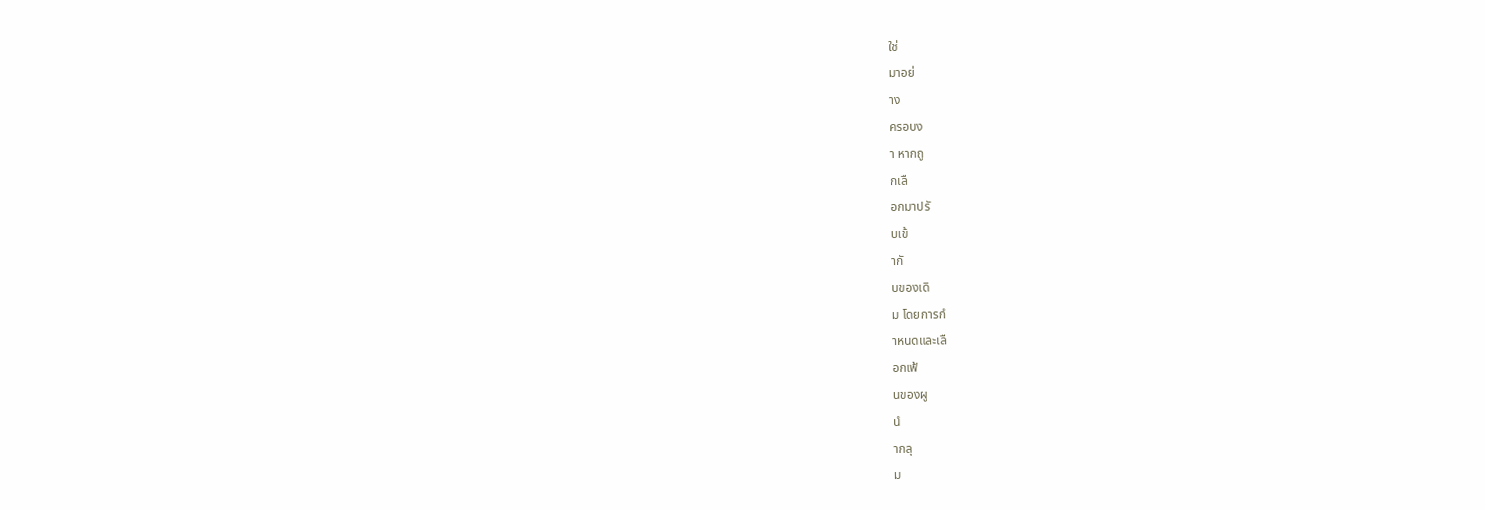ใช่
มาอย่
าง
ครอบง
า หากถู
กเลื
อกมาปรั
บเข้
ากั
บของเดิ
ม โดยการกํ
าหนดและเลื
อกเฟ้
นของผู
นํ
ากลุ
ม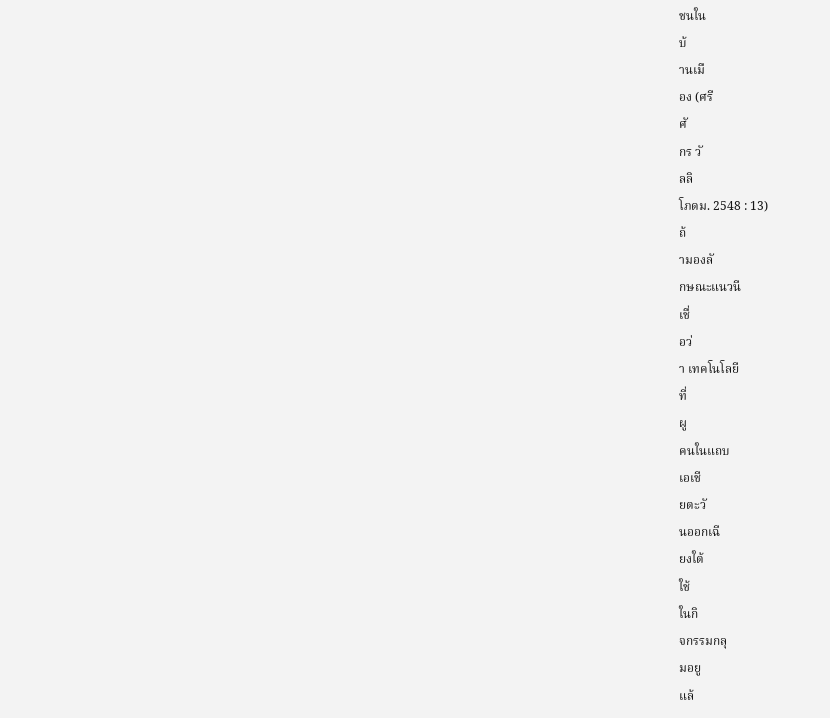ชนใน
บ้
านเมื
อง (ศรี
ศั
กร วั
ลลิ
โภดม. 2548 : 13)
ถ้
ามองลั
กษณะแนวนี
เชื่
อว่
า เทคโนโลยี
ที่
ผู
คนในแถบ
เอเชี
ยตะวั
นออกเฉี
ยงใต้
ใช้
ในกิ
จกรรมกลุ
มอยู
แล้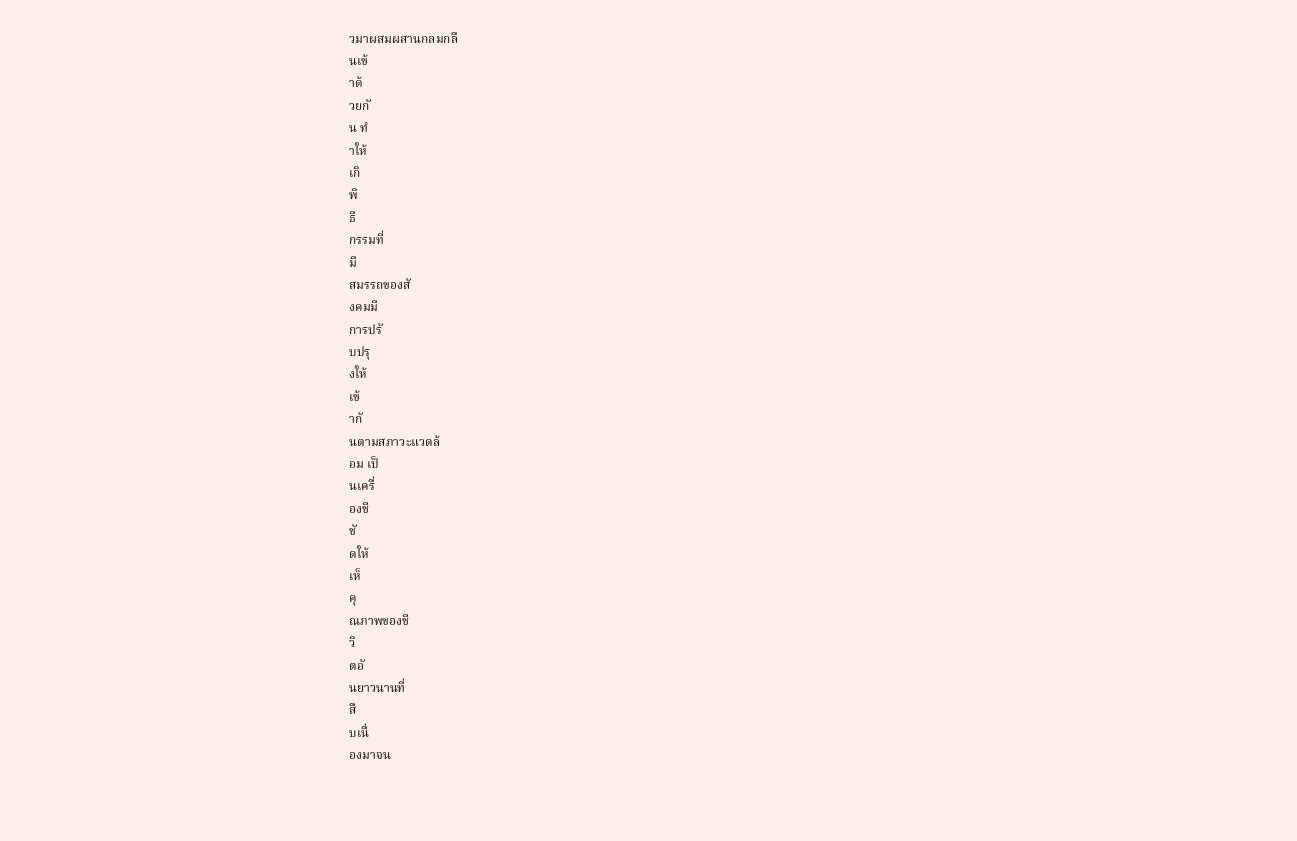วมาผสมผสานกลมกลื
นเข้
าด้
วยกั
น ทํ
าให้
เกิ
พิ
ธี
กรรมที่
มี
สมรรถของสั
งคมมี
การปรั
บปรุ
งให้
เข้
ากั
นตามสภาวะแวดล้
อม เป็
นเครื่
องชี
ชั
ดให้
เห็
คุ
ณภาพของชี
วิ
ตอั
นยาวนานที่
สื
บเนื่
องมาจน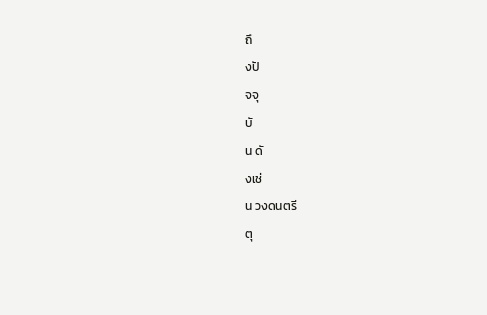ถึ
งปั
จจุ
บั
น ดั
งเช่
น วงดนตรี
ตุ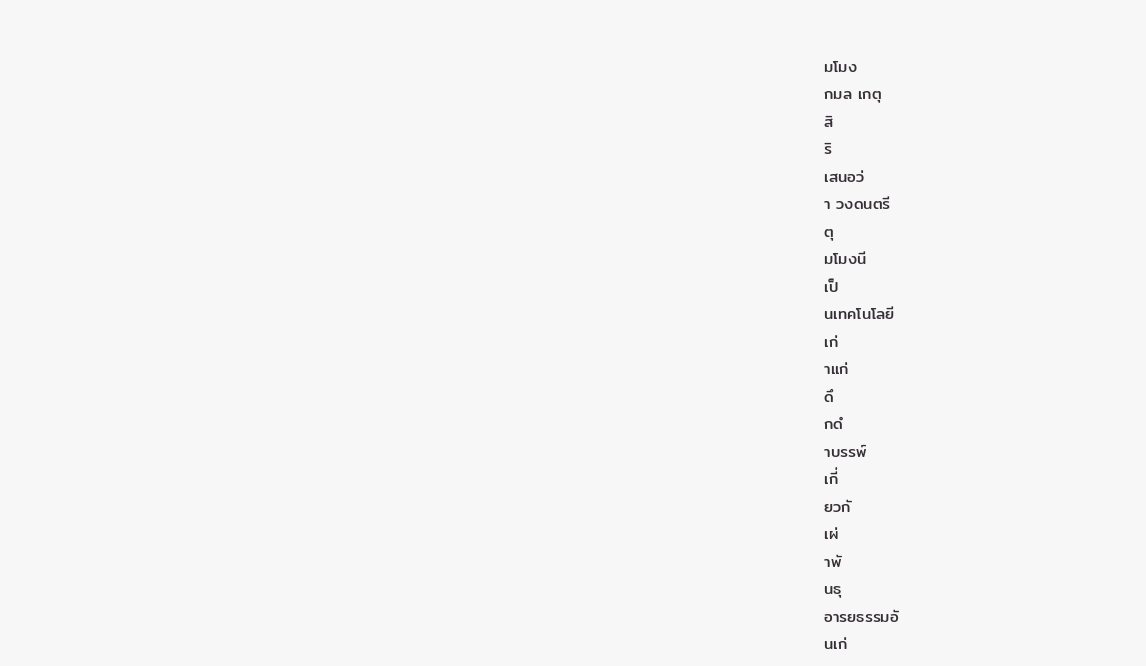มโมง
กมล เกตุ
สิ
ริ
เสนอว่
า วงดนตรี
ตุ
มโมงนี
เป็
นเทคโนโลยี
เก่
าแก่
ดึ
กดํ
าบรรพ์
เกี่
ยวกั
เผ่
าพั
นธุ
อารยธรรมอั
นเก่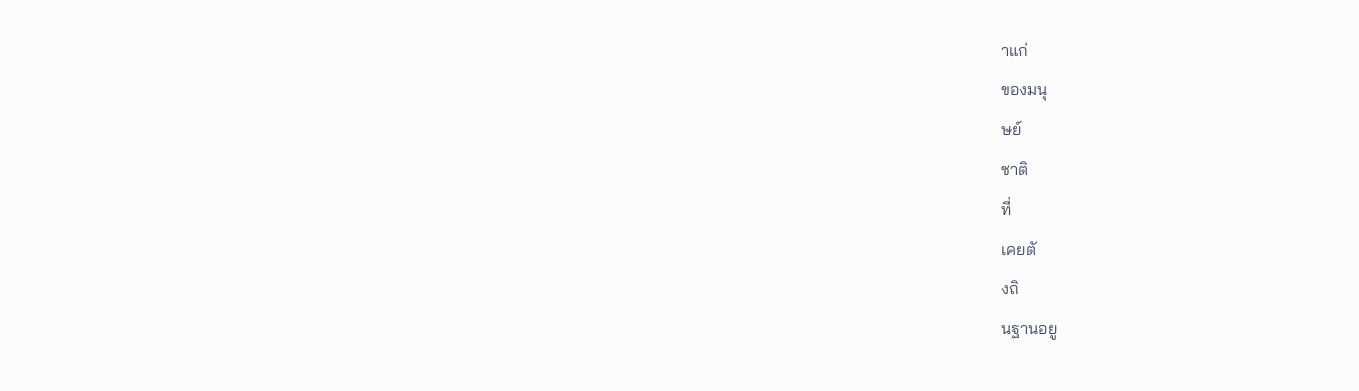าแก่
ของมนุ
ษย์
ชาติ
ที่
เคยตั
งถิ
นฐานอยู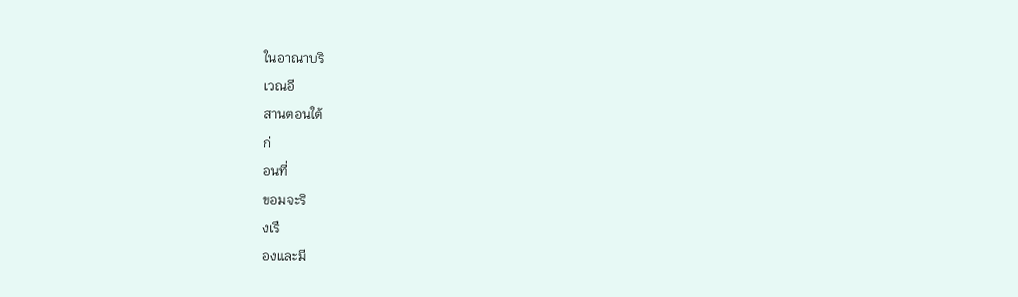ในอาณาบริ
เวณอี
สานตอนใต้
ก่
อนที่
ขอมจะริ
งเรื
องและมี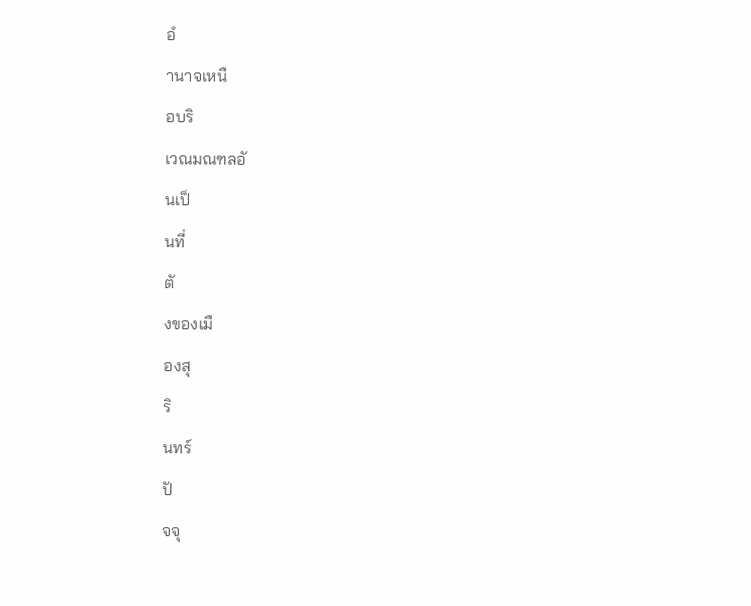อํ
านาจเหนื
อบริ
เวณมณฑลอั
นเป็
นที่
ตั
งของเมื
องสุ
ริ
นทร์
ปั
จจุ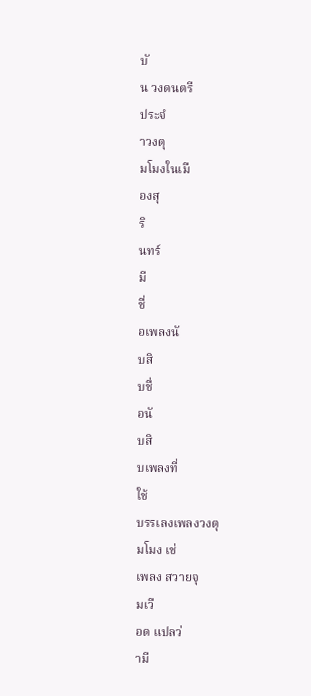บั
น วงดนตรี
ประจํ
าวงตุ
มโมงในเมื
องสุ
ริ
นทร์
มี
ชื่
อเพลงนั
บสิ
บชื่
อนั
บสิ
บเพลงที่
ใช้
บรรเลงเพลงวงตุ
มโมง เช่
เพลง สวายจุ
มเวื
อด แปลว่
ามี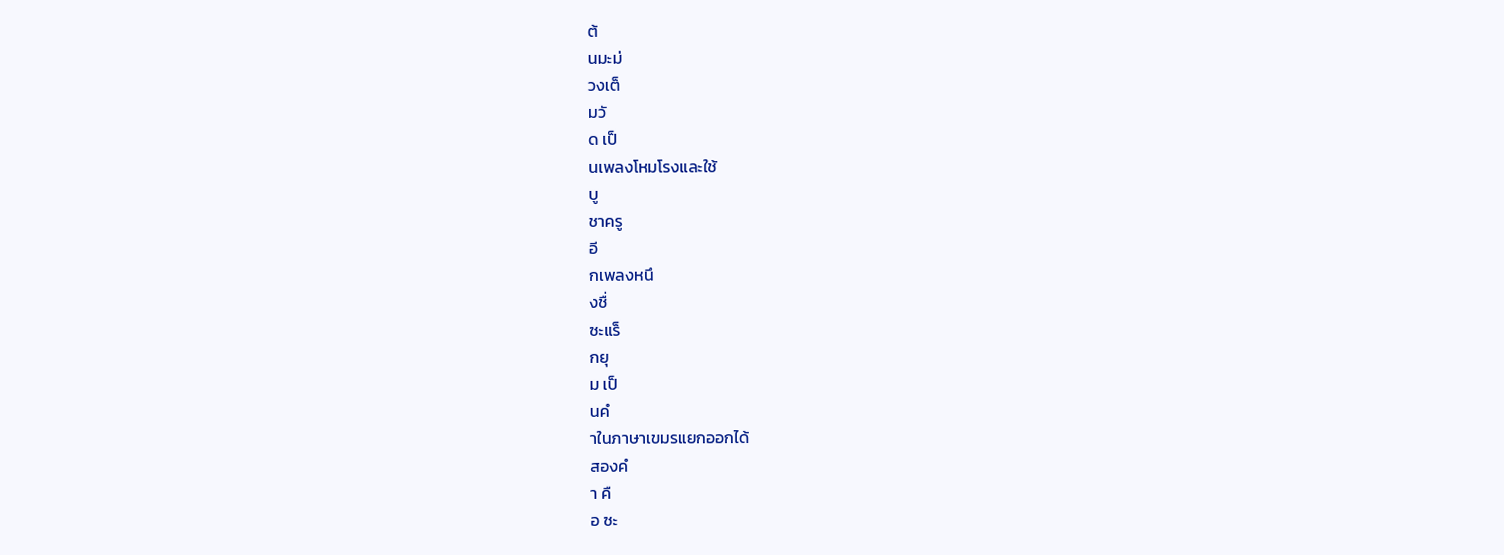ต้
นมะม่
วงเต็
มวั
ด เป็
นเพลงโหมโรงและใช้
บู
ชาครู
อี
กเพลงหนึ
งชื่
ซะแร็
กยุ
ม เป็
นคํ
าในภาษาเขมรแยกออกได้
สองคํ
า คื
อ ซะ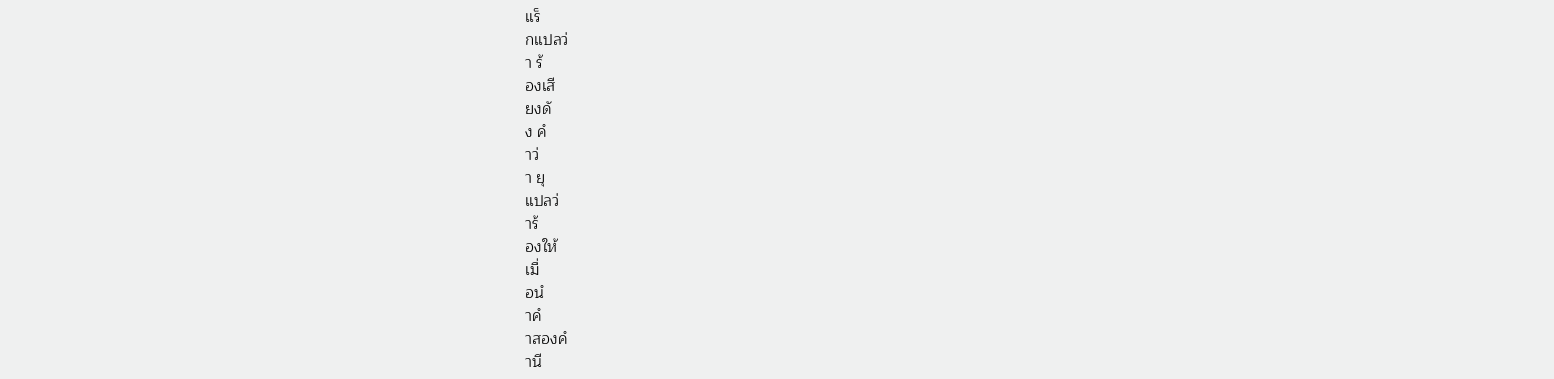แร็
กแปลว่
า ร้
องเสี
ยงดั
ง คํ
าว่
า ยุ
แปลว่
าร้
องให้
เมื่
อนํ
าคํ
าสองคํ
านี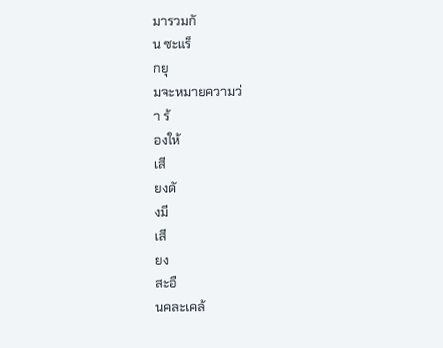มารวมกั
น ซะแร็
กยุ
มจะหมายความว่
า ร้
องให้
เสี
ยงดั
งมี
เสี
ยง
สะอื
นคละเคล้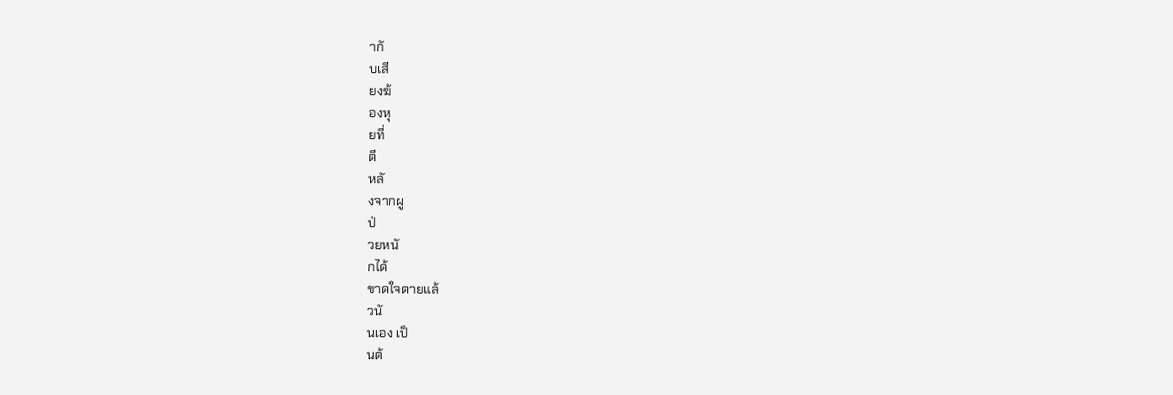ากั
บเสี
ยงฆ้
องหุ
ยที่
ตี
หลั
งจากผู
ป่
วยหนั
กได้
ขาดใจตายแล้
วนั
นเอง เป็
นต้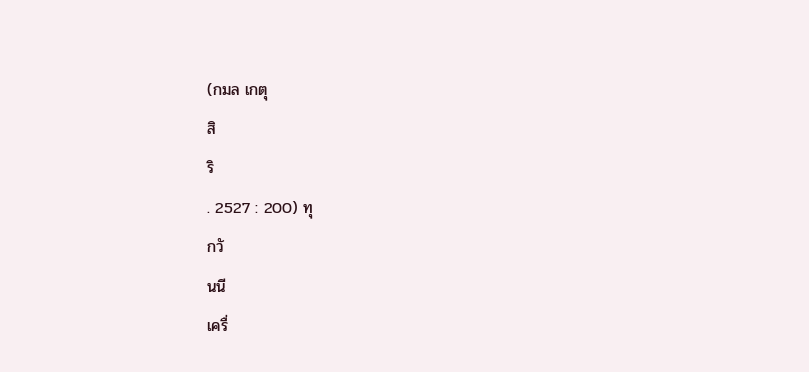(กมล เกตุ
สิ
ริ
. 2527 : 200) ทุ
กวั
นนี
เครื่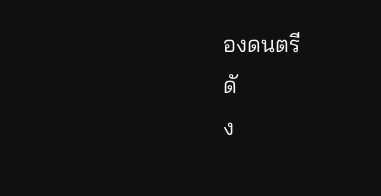องดนตรี
ดั
ง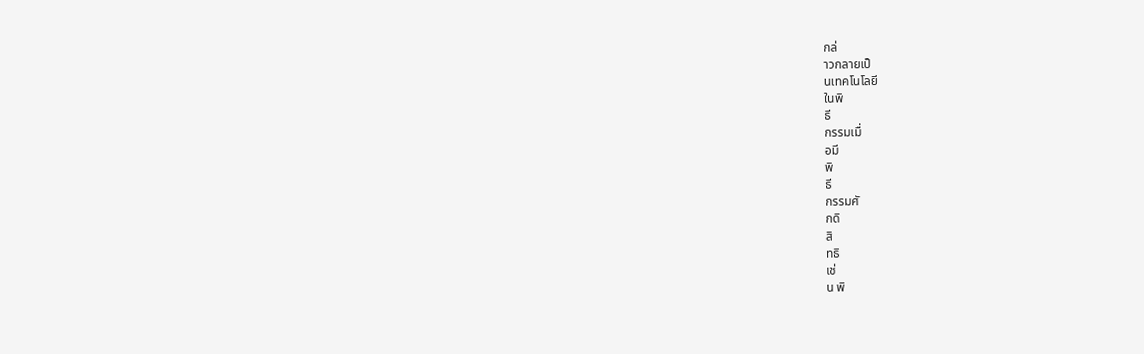กล่
าวกลายเป็
นเทคโนโลยี
ในพิ
ธี
กรรมเมื่
อมี
พิ
ธี
กรรมศั
กดิ
สิ
ทธิ
เช่
น พิ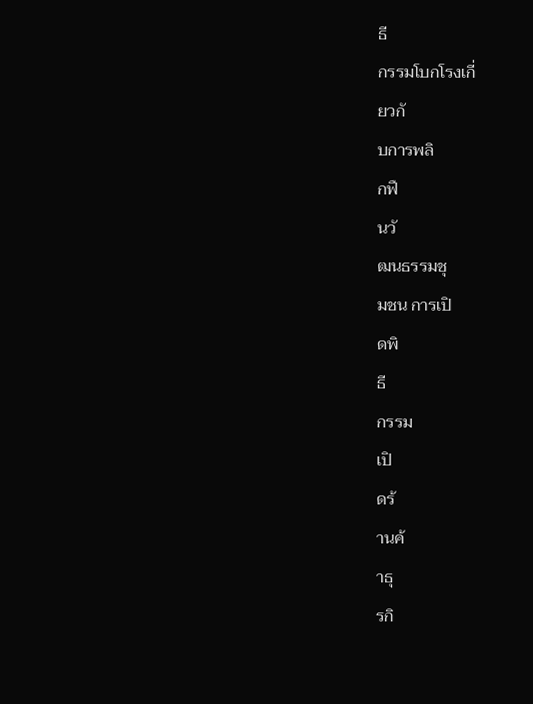ธี
กรรมโบกโรงเกี่
ยวกั
บการพลิ
กฟื
นวั
ฒนธรรมชุ
มชน การเปิ
ดพิ
ธี
กรรม
เปิ
ดร้
านค้
าธุ
รกิ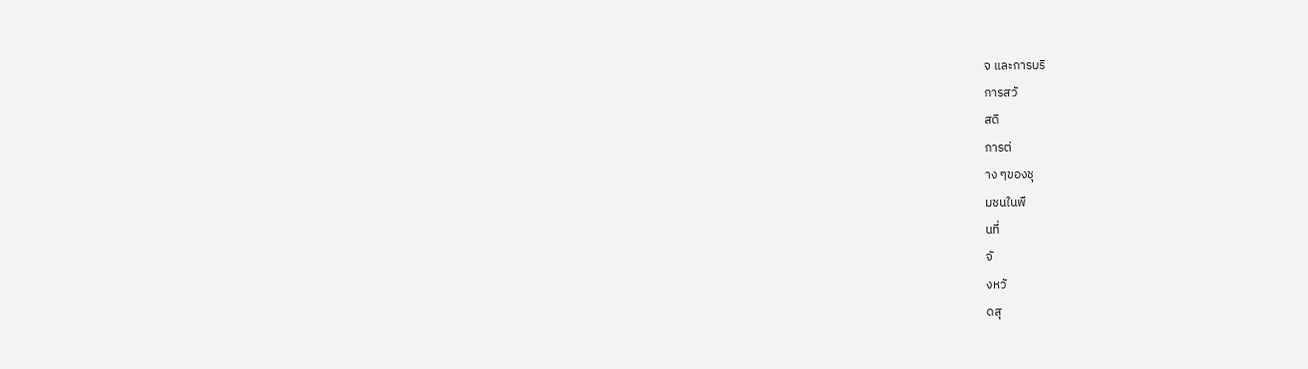จ และการบริ
การสวั
สดิ
การต่
าง ๆของชุ
มชนในพื
นที่
จั
งหวั
ดสุ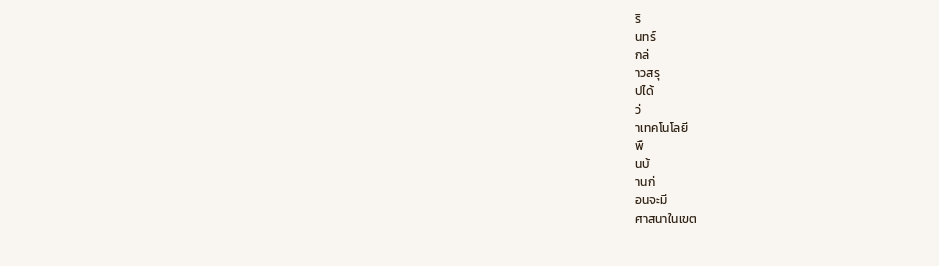ริ
นทร์
กล่
าวสรุ
ปได้
ว่
าเทคโนโลยี
พื
นบ้
านก่
อนจะมี
ศาสนาในเขต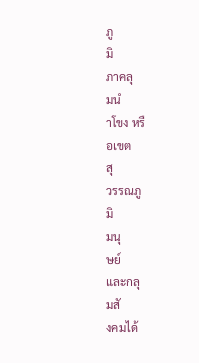ภู
มิ
ภาคลุ
มนํ
าโขง หรื
อเขต
สุ
วรรณภู
มิ
มนุ
ษย์
และกลุ
มสั
งคมได้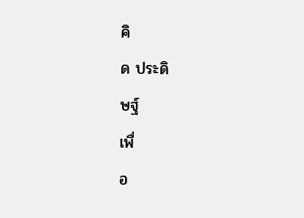คิ
ด ประดิ
ษฐ์
เพื่
อ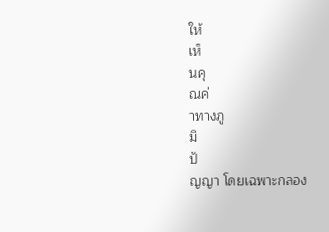ให้
เห็
นคุ
ณค่
าทางภู
มิ
ปั
ญญา โดยเฉพาะกลอง